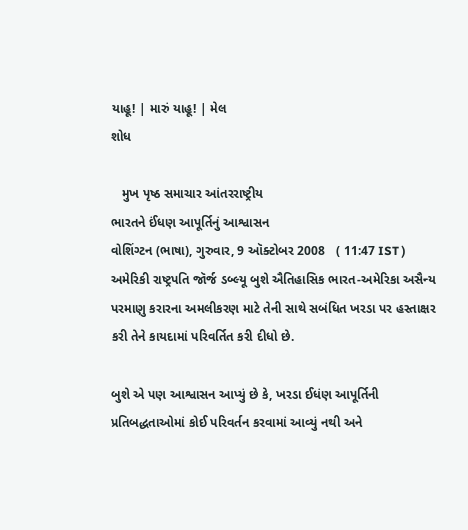યાહૂ! | મારું યાહૂ! | મેલ
શોધ

   મુખ પૃષ્ઠ સમાચાર આંતરરાષ્ટ્રીય
ભારતને ઈંધણ આપૂર્તિનું આશ્વાસન
વોશિંગ્ટન (ભાષા), ગુરુવાર, 9 ઑક્ટોબર 2008   ( 11:47 IST )
અમેરિકી રાષ્ટ્રપતિ જૉર્જ ડબ્લ્યૂ બુશે ઐતિહાસિક ભારત-અમેરિકા અસૈન્ય પરમાણુ કરારના અમલીકરણ માટે તેની સાથે સબંધિત ખરડા પર હસ્તાક્ષર કરી તેને કાયદામાં પરિવર્તિત કરી દીધો છે.

બુશે એ પણ આશ્વાસન આપ્યું છે કે, ખરડા ઈધંણ આપૂર્તિની પ્રતિબદ્ધતાઓમાં કોઈ પરિવર્તન કરવામાં આવ્યું નથી અને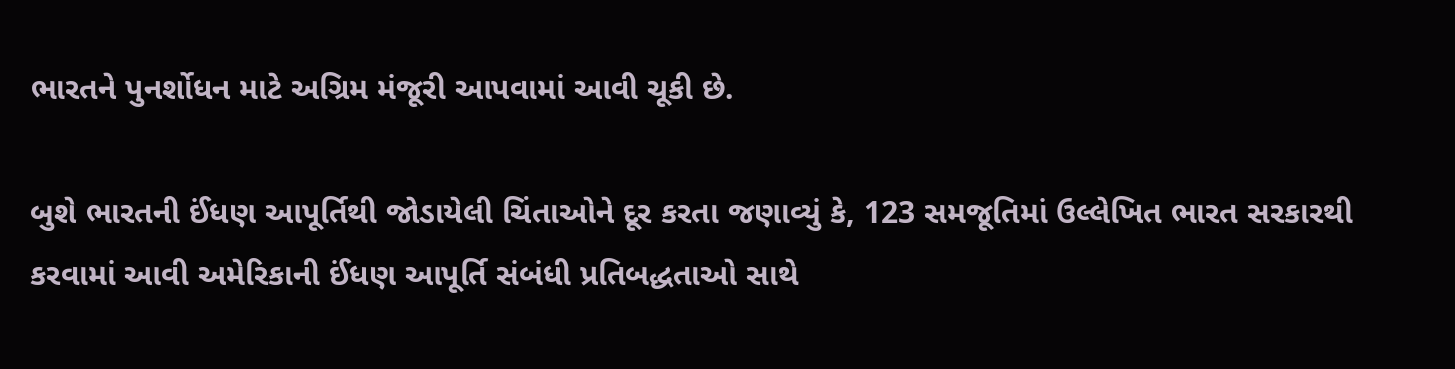ભારતને પુનર્શોધન માટે અગ્રિમ મંજૂરી આપવામાં આવી ચૂકી છે.

બુશે ભારતની ઈંધણ આપૂર્તિથી જોડાયેલી ચિંતાઓને દૂર કરતા જણાવ્યું કે, 123 સમજૂતિમાં ઉલ્લેખિત ભારત સરકારથી કરવામાં આવી અમેરિકાની ઈંધણ આપૂર્તિ સંબંધી પ્રતિબદ્ધતાઓ સાથે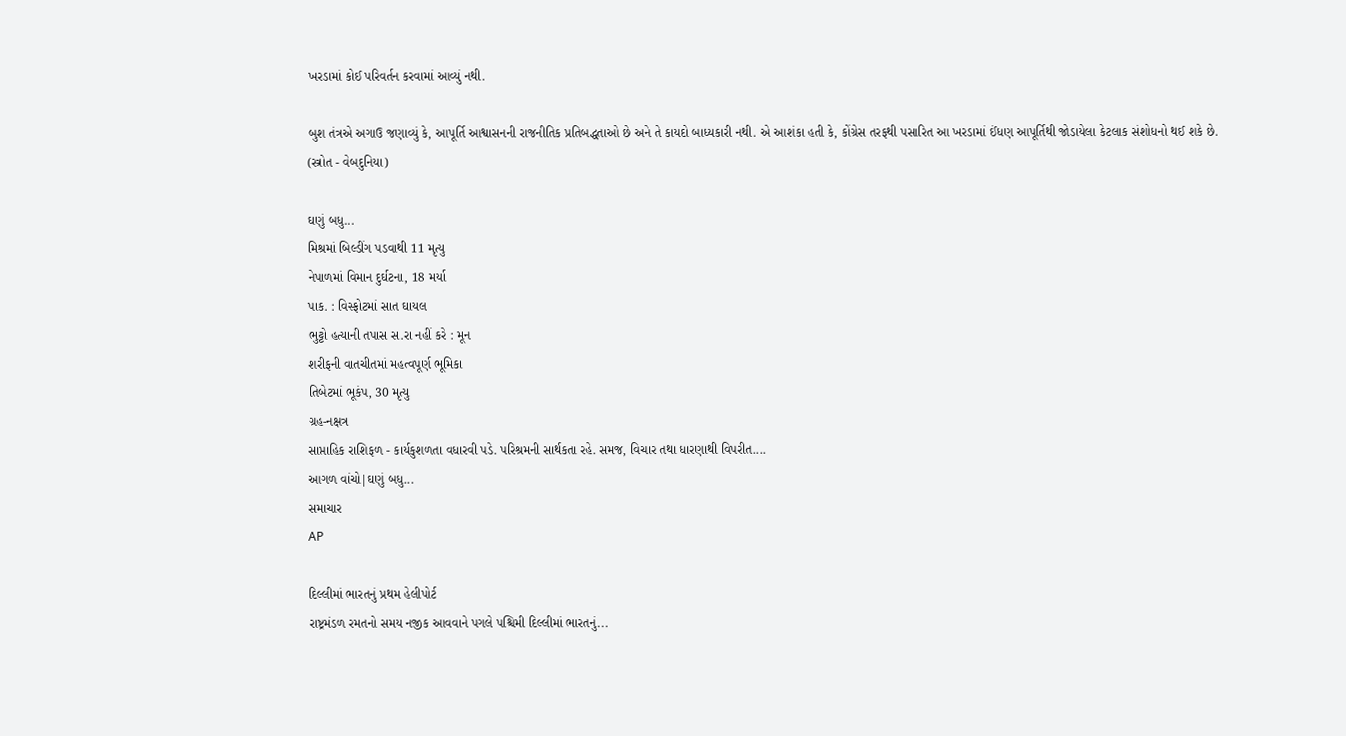ખરડામાં કોઈ પરિવર્તન કરવામાં આવ્યું નથી.

બુશ તંત્રએ અગાઉ જણાવ્યું કે, આપૂર્તિ આશ્વાસનની રાજનીતિક પ્રતિબદ્ધતાઓ છે અને તે કાયદો બાધ્યકારી નથી. એ આશંકા હતી કે, કોંગ્રેસ તરફથી પસારિત આ ખરડામાં ઈંધણ આપૂર્તિથી જોડાયેલા કેટલાક સંશોધનો થઈ શકે છે.
(સ્ત્રોત - વેબદુનિયા)

ઘણું બધુ...
મિશ્રમાં બિલ્ડીંગ પડવાથી 11 મૃત્યુ
નેપાળમાં વિમાન દુર્ઘટના, 18 મર્યા
પાક. : વિસ્ફોટમાં સાત ઘાયલ
ભુટ્ટો હત્યાની તપાસ સ.રા નહીં કરે : મૂન
શરીફની વાતચીતમાં મહત્વપૂર્ણ ભૂમિકા
તિબેટમાં ભૂકંપ, 30 મૃત્યુ
ગ્રહ-નક્ષત્ર
સાપ્તાહિક રાશિફળ - કાર્યકુશળતા વધારવી પડે. પરિશ્રમની સાર્થકતા રહે. સમજ, વિચાર તથા ધારણાથી વિપરીત....
આગળ વાંચો|ઘણું બધુ...
સમાચાર
AP

દિલ્લીમાં ભારતનું પ્રથમ હેલીપોર્ટ
રાષ્ટ્રમંડળ રમતનો સમય નજીક આવવાને પગલે પશ્ચિમી દિલ્લીમાં ભારતનું...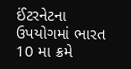ઈંટરનેટના ઉપયોગમાં ભારત 10 મા ક્રમે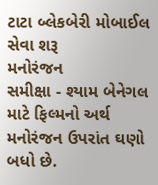ટાટા બ્લેકબેરી મોબાઈલ સેવા શરૂ
મનોરંજન
સમીક્ષા - શ્યામ બેનેગલ માટે ફિલ્મનો અર્થ મનોરંજન ઉપરાંત ઘણો બધો છે.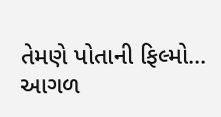તેમણે પોતાની ફિલ્મો...
આગળ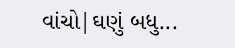વાંચો|ઘણું બધુ...